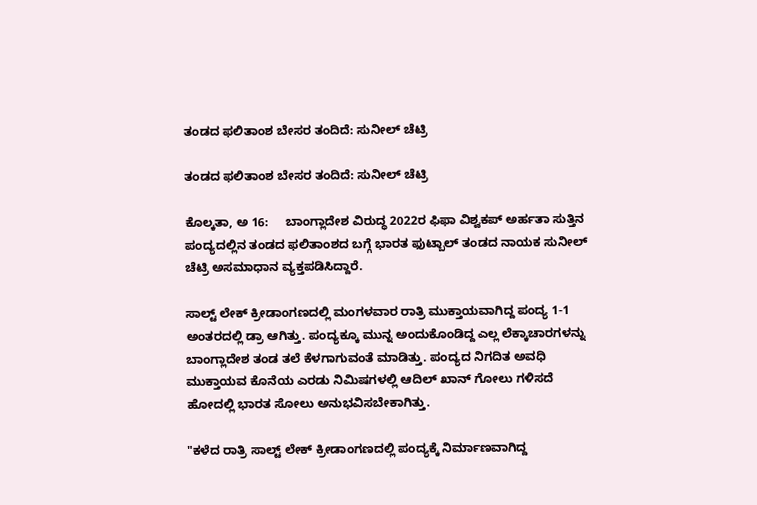ತಂಡದ ಫಲಿತಾಂಶ ಬೇಸರ ತಂದಿದೆ: ಸುನೀಲ್ ಚೆಟ್ರಿ

ತಂಡದ ಫಲಿತಾಂಶ ಬೇಸರ ತಂದಿದೆ: ಸುನೀಲ್ ಚೆಟ್ರಿ

ಕೊಲ್ಕತಾ, ಅ 16:     ಬಾಂಗ್ಲಾದೇಶ ವಿರುದ್ಧ 2022ರ ಫಿಫಾ ವಿಶ್ವಕಪ್ ಅರ್ಹತಾ ಸುತ್ತಿನ ಪಂದ್ಯದಲ್ಲಿನ ತಂಡದ ಫಲಿತಾಂಶದ ಬಗ್ಗೆ ಭಾರತ ಫುಟ್ಬಾಲ್ ತಂಡದ ನಾಯಕ ಸುನೀಲ್ ಚೆಟ್ರಿ ಅಸಮಾಧಾನ ವ್ಯಕ್ತಪಡಿಸಿದ್ದಾರೆ.

ಸಾಲ್ಟ್ ಲೇಕ್ ಕ್ರೀಡಾಂಗಣದಲ್ಲಿ ಮಂಗಳವಾರ ರಾತ್ರಿ ಮುಕ್ತಾಯವಾಗಿದ್ದ ಪಂದ್ಯ 1-1 ಅಂತರದಲ್ಲಿ ಡ್ರಾ ಆಗಿತ್ತು. ಪಂದ್ಯಕ್ಕೂ ಮುನ್ನ ಅಂದುಕೊಂಡಿದ್ದ ಎಲ್ಲ ಲೆಕ್ಕಾಚಾರಗಳನ್ನು ಬಾಂಗ್ಲಾದೇಶ ತಂಡ ತಲೆ ಕೆಳಗಾಗುವಂತೆ ಮಾಡಿತ್ತು. ಪಂದ್ಯದ ನಿಗದಿತ ಅವಧಿ ಮುಕ್ತಾಯವ ಕೊನೆಯ ಎರಡು ನಿಮಿಷಗಳಲ್ಲಿ ಆದಿಲ್ ಖಾನ್ ಗೋಲು ಗಳಿಸದೆ ಹೋದಲ್ಲಿ ಭಾರತ ಸೋಲು ಅನುಭವಿಸಬೇಕಾಗಿತ್ತು.

"ಕಳೆದ ರಾತ್ರಿ ಸಾಲ್ಟ್ ಲೇಕ್ ಕ್ರೀಡಾಂಗಣದಲ್ಲಿ ಪಂದ್ಯಕ್ಕೆ ನಿರ್ಮಾಣವಾಗಿದ್ದ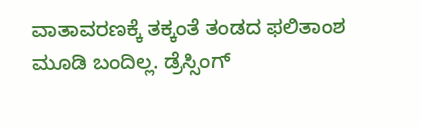ವಾತಾವರಣಕ್ಕೆ ತಕ್ಕಂತೆ ತಂಡದ ಫಲಿತಾಂಶ ಮೂಡಿ ಬಂದಿಲ್ಲ. ಡ್ರೆಸ್ಸಿಂಗ್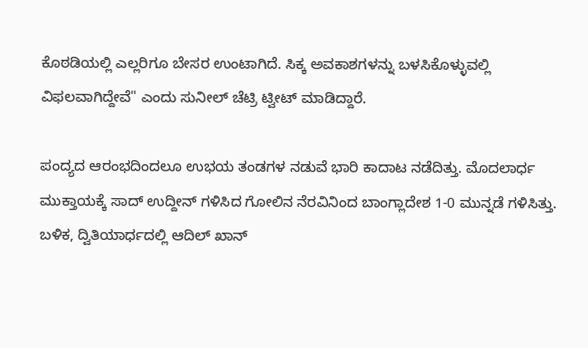ಕೊಠಡಿಯಲ್ಲಿ ಎಲ್ಲರಿಗೂ ಬೇಸರ ಉಂಟಾಗಿದೆ. ಸಿಕ್ಕ ಅವಕಾಶಗಳನ್ನು ಬಳಸಿಕೊಳ್ಳುವಲ್ಲಿ ವಿಫಲವಾಗಿದ್ದೇವೆ" ಎಂದು ಸುನೀಲ್ ಚೆಟ್ರಿ ಟ್ವೀಟ್ ಮಾಡಿದ್ದಾರೆ.

ಪಂದ್ಯದ ಆರಂಭದಿಂದಲೂ ಉಭಯ ತಂಡಗಳ ನಡುವೆ ಭಾರಿ ಕಾದಾಟ ನಡೆದಿತ್ತು. ಮೊದಲಾರ್ಧ ಮುಕ್ತಾಯಕ್ಕೆ ಸಾದ್ ಉದ್ದೀನ್ ಗಳಿಸಿದ ಗೋಲಿನ ನೆರವಿನಿಂದ ಬಾಂಗ್ಲಾದೇಶ 1-0 ಮುನ್ನಡೆ ಗಳಿಸಿತ್ತು. ಬಳಿಕ, ದ್ವಿತಿಯಾರ್ಧದಲ್ಲಿ ಆದಿಲ್ ಖಾನ್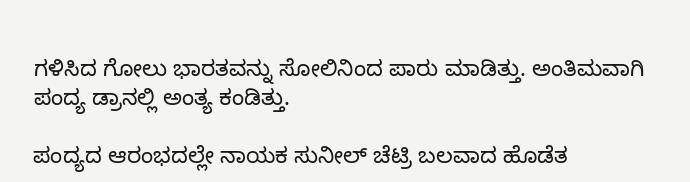ಗಳಿಸಿದ ಗೋಲು ಭಾರತವನ್ನು ಸೋಲಿನಿಂದ ಪಾರು ಮಾಡಿತ್ತು. ಅಂತಿಮವಾಗಿ ಪಂದ್ಯ ಡ್ರಾನಲ್ಲಿ ಅಂತ್ಯ ಕಂಡಿತ್ತು.

ಪಂದ್ಯದ ಆರಂಭದಲ್ಲೇ ನಾಯಕ ಸುನೀಲ್ ಚೆಟ್ರಿ ಬಲವಾದ ಹೊಡೆತ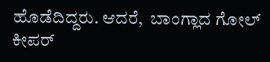ಹೊಡೆದಿದ್ದರು. ಆದರೆ,  ಬಾಂಗ್ಲಾದ ಗೋಲ್ ಕೀಪರ್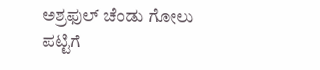ಅಶ್ರಫುಲ್ ಚೆಂಡು ಗೋಲು ಪಟ್ಟಿಗೆ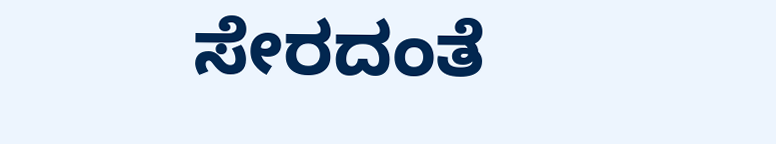ಸೇರದಂತೆ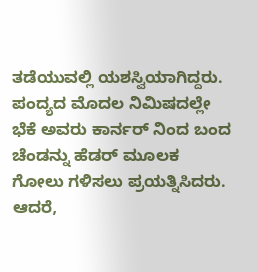ತಡೆಯುವಲ್ಲಿ ಯಶಸ್ವಿಯಾಗಿದ್ದರು. ಪಂದ್ಯದ ಮೊದಲ ನಿಮಿಷದಲ್ಲೇ ಭೆಕೆ ಅವರು ಕಾರ್ನರ್ ನಿಂದ ಬಂದ ಚೆಂಡನ್ನು ಹೆಡರ್ ಮೂಲಕ ಗೋಲು ಗಳಿಸಲು ಪ್ರಯತ್ನಿಸಿದರು. ಆದರೆ,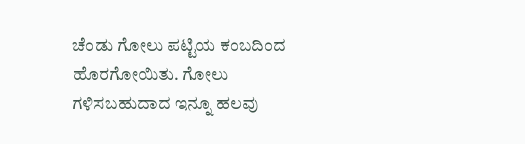ಚೆಂಡು ಗೋಲು ಪಟ್ಟಿಯ ಕಂಬದಿಂದ ಹೊರಗೋಯಿತು. ಗೋಲು ಗಳಿಸಬಹುದಾದ ಇನ್ನೂ ಹಲವು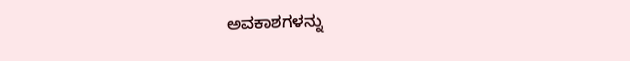ಅವಕಾಶಗಳನ್ನು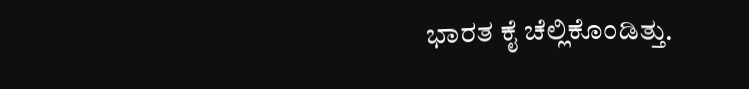ಭಾರತ ಕೈ ಚೆಲ್ಲಿಕೊಂಡಿತ್ತು.